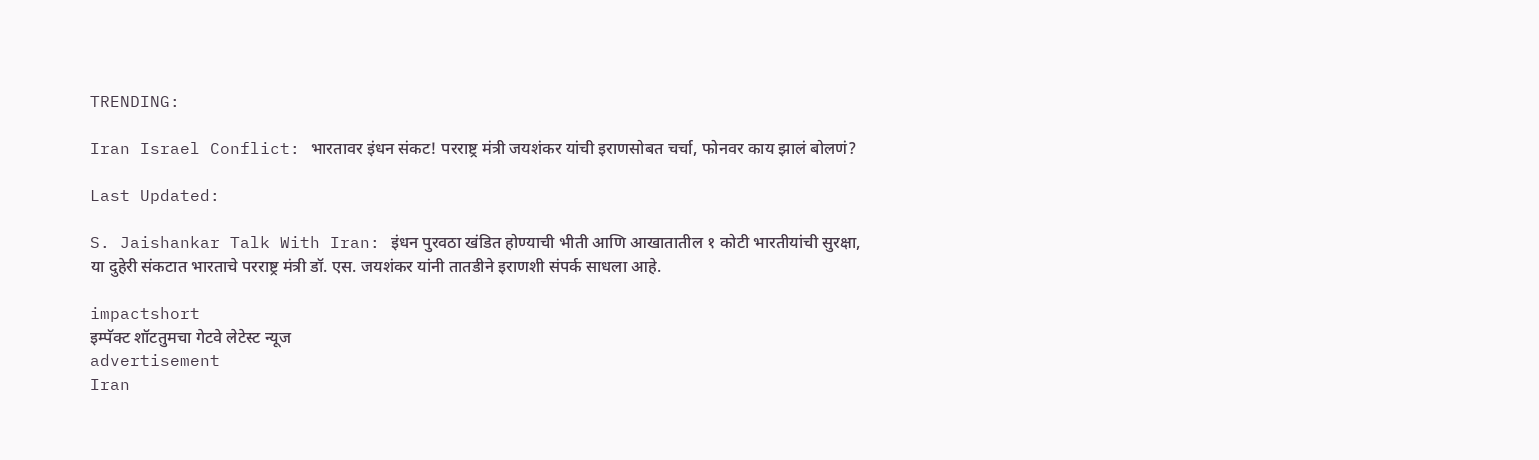TRENDING:

Iran Israel Conflict: भारतावर इंधन संकट! परराष्ट्र मंत्री जयशंकर यांची इराणसोबत चर्चा, फोनवर काय झालं बोलणं?

Last Updated:

S. Jaishankar Talk With Iran: इंधन पुरवठा खंडित होण्याची भीती आणि आखातातील १ कोटी भारतीयांची सुरक्षा, या दुहेरी संकटात भारताचे परराष्ट्र मंत्री डॉ. एस. जयशंकर यांनी तातडीने इराणशी संपर्क साधला आहे.

impactshort
इम्पॅक्ट शॉटतुमचा गेटवे लेटेस्ट न्यूज
advertisement
Iran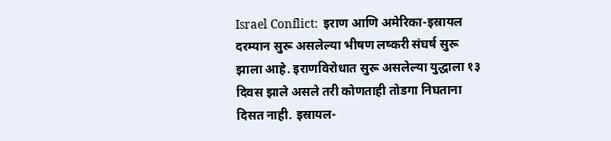Israel Conflict:  इराण आणि अमेरिका-इस्रायल दरम्यान सुरू असलेल्या भीषण लष्करी संघर्ष सुरू झाला आहे. इराणविरोधात सुरू असलेल्या युद्धाला १३ दिवस झाले असले तरी कोणताही तोडगा निघताना दिसत नाही. इस्रायल-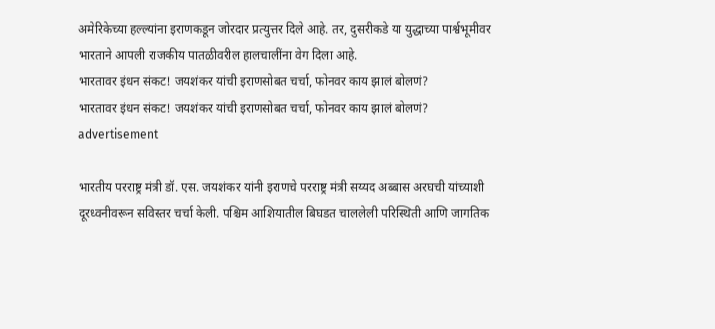अमेरिकेच्या हल्ल्यांना इराणकडून जोरदार प्रत्युत्तर दिले आहे. तर, दुसरीकडे या युद्धाच्या पार्श्वभूमीवर भारताने आपली राजकीय पातळीवरील हालचालींना वेग दिला आहे.
भारतावर इंधन संकट! जयशंकर यांची इराणसोबत चर्चा, फोनवर काय झालं बोलणं?
भारतावर इंधन संकट! जयशंकर यांची इराणसोबत चर्चा, फोनवर काय झालं बोलणं?
advertisement

भारतीय परराष्ट्र मंत्री डॉ. एस. जयशंकर यांनी इराणचे परराष्ट्र मंत्री सय्यद अब्बास अरघची यांच्याशी दूरध्वनीवरून सविस्तर चर्चा केली. पश्चिम आशियातील बिघडत चाललेली परिस्थिती आणि जागतिक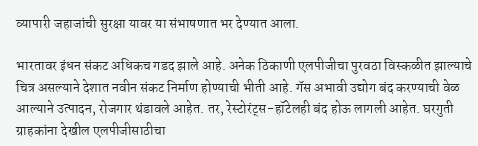व्यापारी जहाजांची सुरक्षा यावर या संभाषणात भर देण्यात आला.

भारतावर इंधन संकट अधिकच गडद झाले आहे. अनेक ठिकाणी एलपीजीचा पुरवठा विस्कळीत झाल्याचे चित्र असल्याने देशात नवीन संकट निर्माण होण्याची भीती आहे. गॅस अभावी उद्योग बंद करण्याची वेळ आल्याने उत्पादन, रोजगार थंडावले आहेत. तर, रेस्टोरंट्स-हॉटेलही बंद होऊ लागली आहेत. घरगुती ग्राहकांना देखील एलपीजीसाठीचा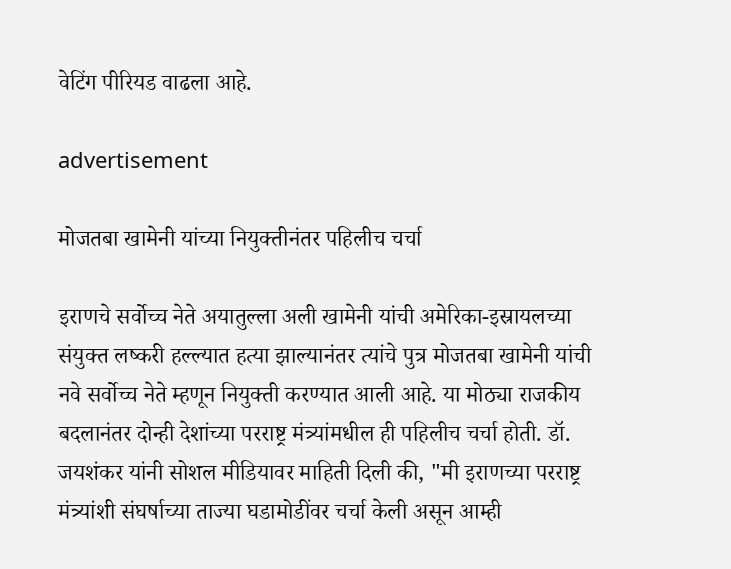वेटिंग पीरियड वाढला आहे.

advertisement

मोजतबा खामेनी यांच्या नियुक्तीनंतर पहिलीच चर्चा

इराणचे सर्वोच्च नेते अयातुल्ला अली खामेनी यांची अमेरिका-इस्रायलच्या संयुक्त लष्करी हल्ल्यात हत्या झाल्यानंतर त्यांचे पुत्र मोजतबा खामेनी यांची नवे सर्वोच्च नेते म्हणून नियुक्ती करण्यात आली आहे. या मोठ्या राजकीय बदलानंतर दोन्ही देशांच्या परराष्ट्र मंत्र्यांमधील ही पहिलीच चर्चा होती. डॉ. जयशंकर यांनी सोशल मीडियावर माहिती दिली की, "मी इराणच्या परराष्ट्र मंत्र्यांशी संघर्षाच्या ताज्या घडामोडींवर चर्चा केली असून आम्ही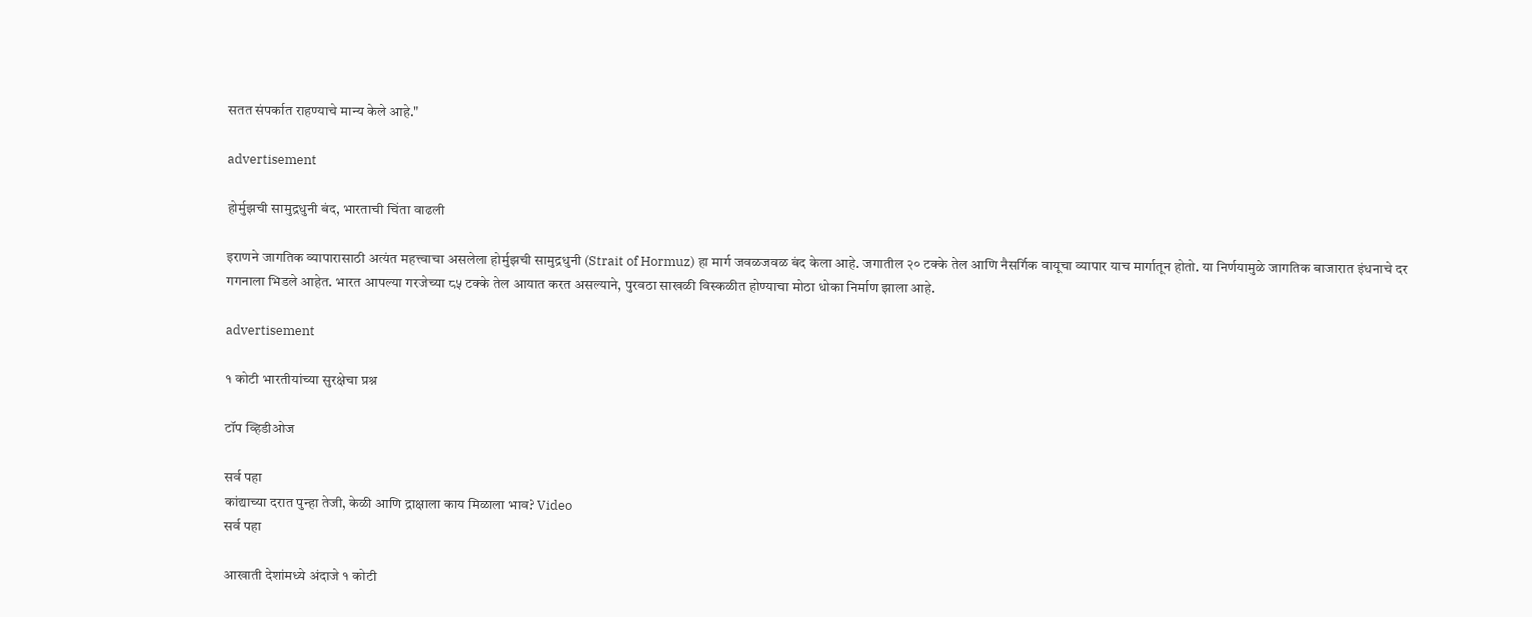सतत संपर्कात राहण्याचे मान्य केले आहे."

advertisement

होर्मुझची सामुद्रधुनी बंद, भारताची चिंता वाढली

इराणने जागतिक व्यापारासाठी अत्यंत महत्त्वाचा असलेला होर्मुझची सामुद्रधुनी (Strait of Hormuz) हा मार्ग जवळजवळ बंद केला आहे. जगातील २० टक्के तेल आणि नैसर्गिक वायूचा व्यापार याच मार्गातून होतो. या निर्णयामुळे जागतिक बाजारात इंधनाचे दर गगनाला भिडले आहेत. भारत आपल्या गरजेच्या ८५ टक्के तेल आयात करत असल्याने, पुरवठा साखळी विस्कळीत होण्याचा मोठा धोका निर्माण झाला आहे.

advertisement

१ कोटी भारतीयांच्या सुरक्षेचा प्रश्न

टॉप व्हिडीओज

सर्व पहा
कांद्याच्या दरात पुन्हा तेजी, केळी आणि द्राक्षाला काय मिळाला भाव? Video
सर्व पहा

आखाती देशांमध्ये अंदाजे १ कोटी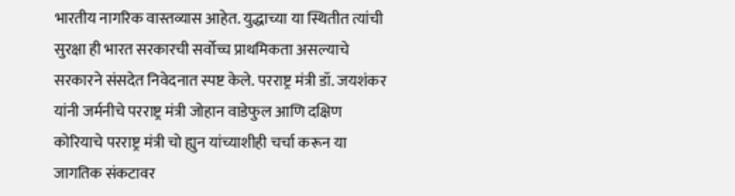भारतीय नागरिक वास्तव्यास आहेत. युद्धाच्या या स्थितीत त्यांची सुरक्षा ही भारत सरकारची सर्वोच्च प्राथमिकता असल्याचे सरकारने संसदेत निवेदनात स्पष्ट केले. परराष्ट्र मंत्री डॉ. जयशंकर यांनी जर्मनीचे परराष्ट्र मंत्री जोहान वाडेफुल आणि दक्षिण कोरियाचे परराष्ट्र मंत्री चो ह्युन यांच्याशीही चर्चा करून या जागतिक संकटावर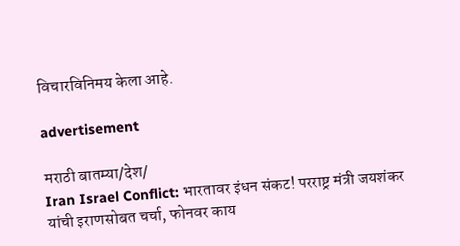विचारविनिमय केला आहे.

advertisement

मराठी बातम्या/देश/
Iran Israel Conflict: भारतावर इंधन संकट! परराष्ट्र मंत्री जयशंकर यांची इराणसोबत चर्चा, फोनवर काय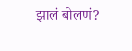झालं बोलणं?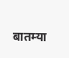बातम्या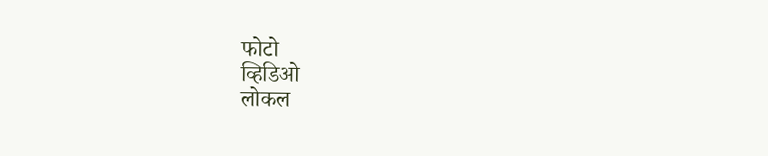फोटो
व्हिडिओ
लोकल